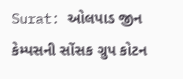Surat: ઓલપાડ જીન કેમ્પસની સોંસક ગ્રુપ કોટન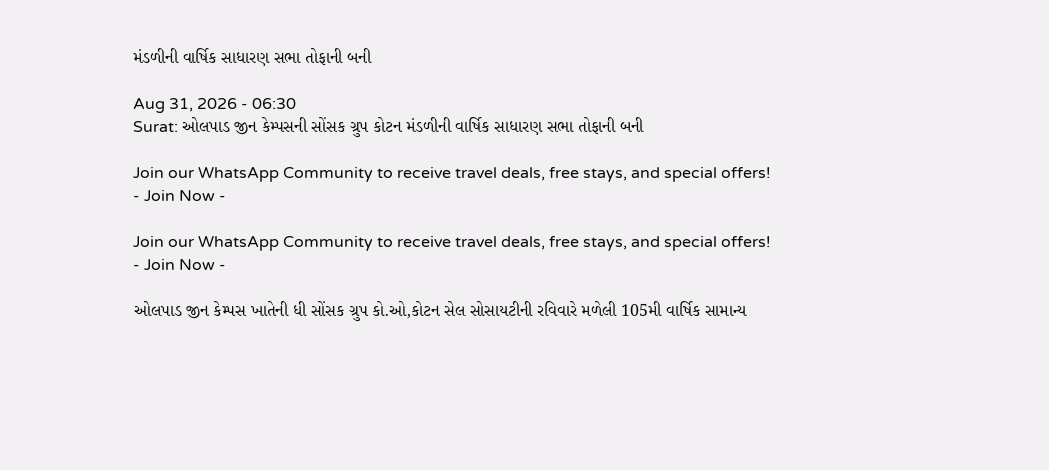મંડળીની વાર્ષિક સાધારણ સભા તોફાની બની

Aug 31, 2026 - 06:30
Surat: ઓલપાડ જીન કેમ્પસની સોંસક ગ્રુપ કોટન મંડળીની વાર્ષિક સાધારણ સભા તોફાની બની

Join our WhatsApp Community to receive travel deals, free stays, and special offers!
- Join Now -

Join our WhatsApp Community to receive travel deals, free stays, and special offers!
- Join Now -

ઓલપાડ જીન કેમ્પસ ખાતેની ધી સોંસક ગ્રુપ કો.ઓ,કોટન સેલ સોસાયટીની રવિવારે મળેલી 105મી વાર્ષિક સામાન્ય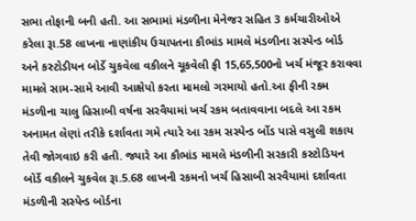સભા તોફાની બની હતી. આ સભામાં મંડળીના મેનેજર સહિત 3 કર્મચારીઓએ કરેલા રૂા.58 લાખના નાણાંકીય ઉચાપતના કૌભાંડ મામલે મંડળીના સસ્પેન્ડ બોર્ડ અને કસ્ટોડીયન બોર્ડે ચુકવેલા વકીલને ચૂકવેલી ફી 15,65,500નો ખર્ચ મંજૂર કરાવવા મામલે સામ-સામે આવી આક્ષેપો કરતા મામલો ગરમાયો હતો.આ ફીની રકમ મંડળીના ચાલુ હિસાબી વર્ષના સરવૈયામાં ખર્ચ રકમ બતાવવાના બદલે આ રકમ અનામત લેણાં તરીકે દર્શાવતા ગમે ત્યારે આ રકમ સસ્પેન્ડ ર્બોડ પાસે વસુલી શકાય તેવી જોગવાઇ કરી હતી. જ્યારે આ કૌભાંડ મામલે મંડળીની સરકારી કસ્ટોડિયન બોર્ડે વકીલને ચુકવેલ રૂા.5.68 લાખની રકમનો ખર્ચ હિસાબી સરવૈયામાં દર્શાવતા મંડળીની સસ્પેન્ડ બોર્ડના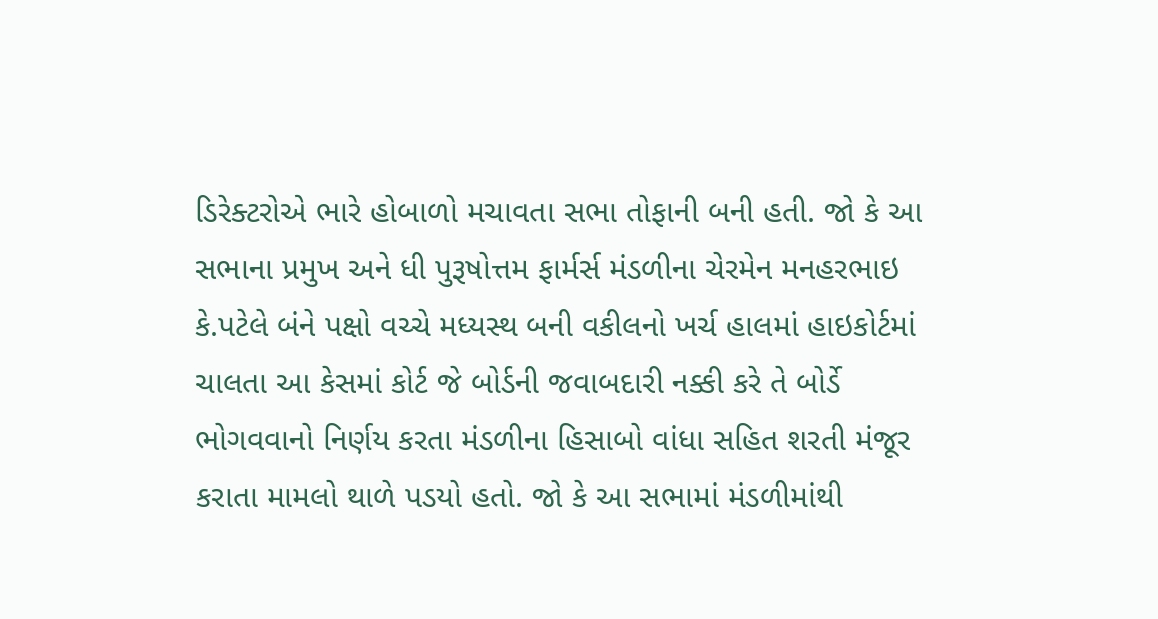ડિરેક્ટરોએ ભારે હોબાળો મચાવતા સભા તોફાની બની હતી. જો કે આ સભાના પ્રમુખ અને ધી પુરૂષોત્તમ ફાર્મર્સ મંડળીના ચેરમેન મનહરભાઇ કે.પટેલે બંને પક્ષો વચ્ચે મધ્યસ્થ બની વકીલનો ખર્ચ હાલમાં હાઇકોર્ટમાં ચાલતા આ કેસમાં કોર્ટ જે બોર્ડની જવાબદારી નક્કી કરે તે બોર્ડે ભોગવવાનો નિર્ણય કરતા મંડળીના હિસાબો વાંધા સહિત શરતી મંજૂર કરાતા મામલો થાળે પડયો હતો. જો કે આ સભામાં મંડળીમાંથી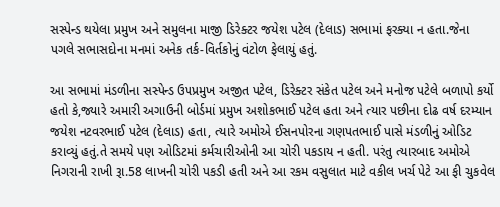સસ્પેન્ડ થયેલા પ્રમુખ અને સમુલના માજી ડિરેક્ટર જયેશ પટેલ (દેલાડ) સભામાં ફરક્યા ન હતા.જેના પગલે સભાસદોના મનમાં અનેક તર્ક-વિર્તકોનું વંટોળ ફેલાયું હતું.

આ સભામાં મંડળીના સસ્પેન્ડ ઉપપ્રમુખ અજીત પટેલ, ડિરેક્ટર સંકેત પટેલ અને મનોજ પટેલે બળાપો કર્યો હતો કે,જ્યારે અમારી અગાઉની બોર્ડમાં પ્રમુખ અશોકભાઈ પટેલ હતા અને ત્યાર પછીના દોઢ વર્ષ દરમ્યાન જયેશ નટવરભાઈ પટેલ (દેલાડ) હતા, ત્યારે અમોએ ઈસનપોરના ગણપતભાઈ પાસે મંડળીનું ઓડિટ કરાવ્યું હતું.તે સમયે પણ ઓડિટમાં કર્મચારીઓની આ ચોરી પકડાય ન હતી. પરંતુ ત્યારબાદ અમોએ નિગરાની રાખી રૂા.58 લાખની ચોરી પકડી હતી અને આ રકમ વસુલાત માટે વકીલ ખર્ચ પેટે આ ફી ચુકવેલ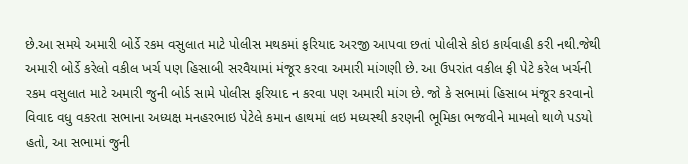છે.આ સમયે અમારી બોર્ડે રકમ વસુલાત માટે પોલીસ મથકમાં ફરિયાદ અરજી આપવા છતાં પોલીસે કોઇ કાર્યવાહી કરી નથી.જેથી અમારી બોર્ડે કરેલો વકીલ ખર્ચ પણ હિસાબી સરવૈયામાં મંજૂર કરવા અમારી માંગણી છે. આ ઉપરાંત વકીલ ફી પેટે કરેલ ખર્ચની રકમ વસુલાત માટે અમારી જુની બોર્ડ સામે પોલીસ ફરિયાદ ન કરવા પણ અમારી માંગ છે. જો કે સભામાં હિસાબ મંજૂર કરવાનો વિવાદ વધુ વકરતા સભાના અધ્યક્ષ મનહરભાઇ પેટેલે કમાન હાથમાં લઇ મધ્યસ્થી કરણની ભૂમિકા ભજવીને મામલો થાળે પડયો હતો, આ સભામાં જુની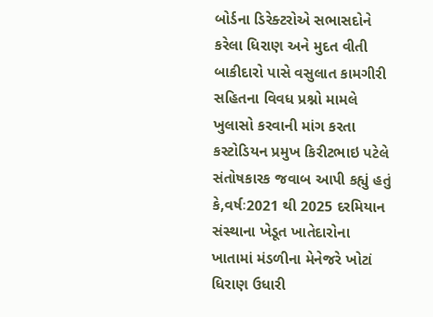બોર્ડના ડિરેક્ટરોએ સભાસદોને કરેલા ધિરાણ અને મુદત વીતી બાકીદારો પાસે વસુલાત કામગીરી સહિતના વિવધ પ્રશ્નો મામલે ખુલાસો કરવાની માંગ કરતા કસ્ટોડિયન પ્રમુખ કિરીટભાઇ પટેલે સંતોષકારક જવાબ આપી કહ્યું હતું કે,વર્ષઃ2021 થી 2025 દરમિયાન સંસ્થાના ખેડૂત ખાતેદારોના ખાતામાં મંડળીના મેનેજરે ખોટાં ધિરાણ ઉધારી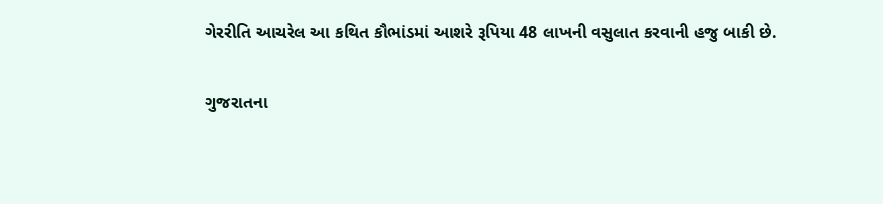ગેરરીતિ આચરેલ આ કથિત કૌભાંડમાં આશરે રૂપિયા 48 લાખની વસુલાત કરવાની હજુ બાકી છે.

ગુજરાતના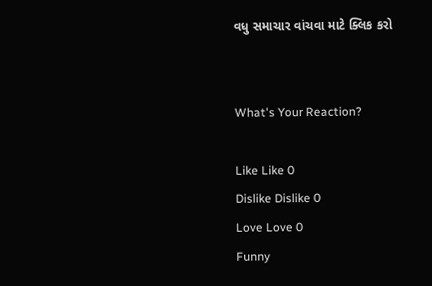વધુ સમાચાર વાંચવા માટે ક્લિક કરો


What's Your Reaction?

Like Like 0
Dislike Dislike 0
Love Love 0
Funny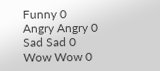Funny 0
Angry Angry 0
Sad Sad 0
Wow Wow 0